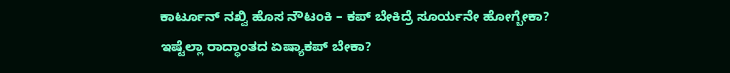ಕಾರ್ಟೂನ್ ನಖ್ವಿ ಹೊಸ ನೌಟಂಕಿ – ಕಪ್ ಬೇಕಿದ್ರೆ ಸೂರ್ಯನೇ ಹೋಗ್ಬೇಕಾ?
ಇಷ್ಟೆಲ್ಲಾ ರಾದ್ಧಾಂತದ ಏಷ್ಯಾಕಪ್ ಬೇಕಾ?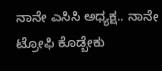ನಾನೇ ಎಸಿಸಿ ಅಧ್ಯಕ್ಷ.. ನಾನೇ ಟ್ರೋಫಿ ಕೊಡ್ಬೇಕು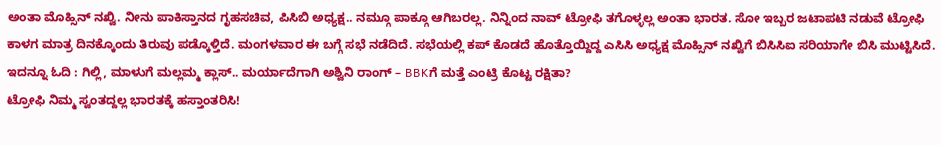ಅಂತಾ ಮೊಹ್ಸಿನ್ ನಖ್ವಿ. ನೀನು ಪಾಕಿಸ್ತಾನದ ಗೃಹಸಚಿವ, ಪಿಸಿಬಿ ಅಧ್ಯಕ್ಷ.. ನಮ್ಗೂ ಪಾಕ್ಗೂ ಆಗಿಬರಲ್ಲ. ನಿನ್ನಿಂದ ನಾವ್ ಟ್ರೋಫಿ ತಗೊಳ್ಳಲ್ಲ ಅಂತಾ ಭಾರತ. ಸೋ ಇಬ್ಬರ ಜಟಾಪಟಿ ನಡುವೆ ಟ್ರೋಫಿ ಕಾಳಗ ಮಾತ್ರ ದಿನಕ್ಕೊಂದು ತಿರುವು ಪಡ್ಕೊಳ್ತಿದೆ. ಮಂಗಳವಾರ ಈ ಬಗ್ಗೆ ಸಭೆ ನಡೆದಿದೆ. ಸಭೆಯಲ್ಲಿ ಕಪ್ ಕೊಡದೆ ಹೊತ್ತೊಯ್ದಿದ್ದ ಎಸಿಸಿ ಅಧ್ಯಕ್ಷ ಮೊಹ್ಸಿನ್ ನಖ್ವಿಗೆ ಬಿಸಿಸಿಐ ಸರಿಯಾಗೇ ಬಿಸಿ ಮುಟ್ಟಿಸಿದೆ.
ಇದನ್ನೂ ಓದಿ : ಗಿಲ್ಲಿ, ಮಾಳುಗೆ ಮಲ್ಲಮ್ಮ ಕ್ಲಾಸ್.. ಮರ್ಯಾದೆಗಾಗಿ ಅಶ್ವಿನಿ ರಾಂಗ್ – BBKಗೆ ಮತ್ತೆ ಎಂಟ್ರಿ ಕೊಟ್ಟ ರಕ್ಷಿತಾ?
ಟ್ರೋಫಿ ನಿಮ್ಮ ಸ್ವಂತದ್ದಲ್ಲ ಭಾರತಕ್ಕೆ ಹಸ್ತಾಂತರಿಸಿ!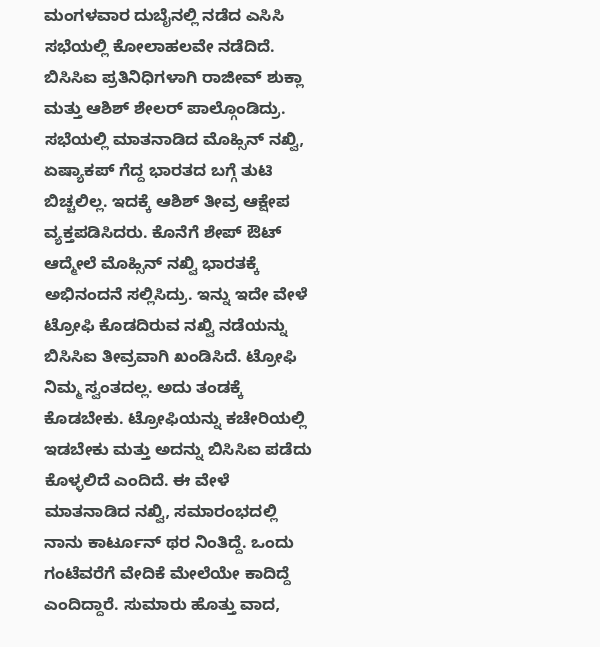ಮಂಗಳವಾರ ದುಬೈನಲ್ಲಿ ನಡೆದ ಎಸಿಸಿ ಸಭೆಯಲ್ಲಿ ಕೋಲಾಹಲವೇ ನಡೆದಿದೆ. ಬಿಸಿಸಿಐ ಪ್ರತಿನಿಧಿಗಳಾಗಿ ರಾಜೀವ್ ಶುಕ್ಲಾ ಮತ್ತು ಆಶಿಶ್ ಶೇಲರ್ ಪಾಲ್ಗೊಂಡಿದ್ರು. ಸಭೆಯಲ್ಲಿ ಮಾತನಾಡಿದ ಮೊಹ್ಸಿನ್ ನಖ್ವಿ, ಏಷ್ಯಾಕಪ್ ಗೆದ್ದ ಭಾರತದ ಬಗ್ಗೆ ತುಟಿ ಬಿಚ್ಚಲಿಲ್ಲ. ಇದಕ್ಕೆ ಆಶಿಶ್ ತೀವ್ರ ಆಕ್ಷೇಪ ವ್ಯಕ್ತಪಡಿಸಿದರು. ಕೊನೆಗೆ ಶೇಪ್ ಔಟ್ ಆದ್ಮೇಲೆ ಮೊಹ್ಸಿನ್ ನಖ್ವಿ ಭಾರತಕ್ಕೆ ಅಭಿನಂದನೆ ಸಲ್ಲಿಸಿದ್ರು. ಇನ್ನು ಇದೇ ವೇಳೆ ಟ್ರೋಫಿ ಕೊಡದಿರುವ ನಖ್ವಿ ನಡೆಯನ್ನು ಬಿಸಿಸಿಐ ತೀವ್ರವಾಗಿ ಖಂಡಿಸಿದೆ. ಟ್ರೋಫಿ ನಿಮ್ಮ ಸ್ವಂತದಲ್ಲ. ಅದು ತಂಡಕ್ಕೆ ಕೊಡಬೇಕು. ಟ್ರೋಫಿಯನ್ನು ಕಚೇರಿಯಲ್ಲಿ ಇಡಬೇಕು ಮತ್ತು ಅದನ್ನು ಬಿಸಿಸಿಐ ಪಡೆದು ಕೊಳ್ಳಲಿದೆ ಎಂದಿದೆ. ಈ ವೇಳೆ ಮಾತನಾಡಿದ ನಖ್ವಿ, ಸಮಾರಂಭದಲ್ಲಿ ನಾನು ಕಾರ್ಟೂನ್ ಥರ ನಿಂತಿದ್ದೆ. ಒಂದು ಗಂಟೆವರೆಗೆ ವೇದಿಕೆ ಮೇಲೆಯೇ ಕಾದಿದ್ದೆ ಎಂದಿದ್ದಾರೆ. ಸುಮಾರು ಹೊತ್ತು ವಾದ,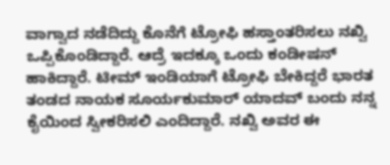ವಾಗ್ವಾದ ನಡೆದಿದ್ದು ಕೊನೆಗೆ ಟ್ರೋಫಿ ಹಸ್ತಾಂತರಿಸಲು ನಖ್ವಿ ಒಪ್ಪಿಕೊಂಡಿದ್ದಾರೆ. ಆದ್ರೆ ಇದಕ್ಕೂ ಒಂದು ಕಂಡೀಷನ್ ಹಾಕಿದ್ದಾರೆ. ಟೀಮ್ ಇಂಡಿಯಾಗೆ ಟ್ರೋಫಿ ಬೇಕಿದ್ದರೆ ಭಾರತ ತಂಡದ ನಾಯಕ ಸೂರ್ಯಕುಮಾರ್ ಯಾದವ್ ಬಂದು ನನ್ನ ಕೈಯಿಂದ ಸ್ವೀಕರಿಸಲಿ ಎಂದಿದ್ದಾರೆ. ನಖ್ವಿ ಅವರ ಈ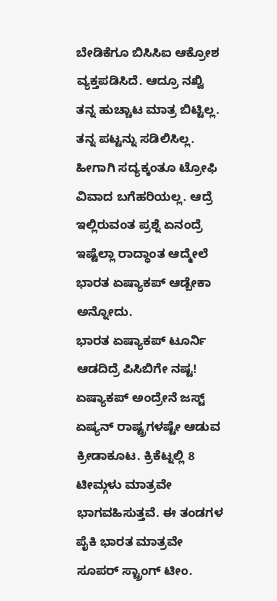ಬೇಡಿಕೆಗೂ ಬಿಸಿಸಿಐ ಆಕ್ರೋಶ ವ್ಯಕ್ತಪಡಿಸಿದೆ. ಆದ್ರೂ ನಖ್ವಿ ತನ್ನ ಹುಚ್ಚಾಟ ಮಾತ್ರ ಬಿಟ್ಟಿಲ್ಲ. ತನ್ನ ಪಟ್ಟನ್ನು ಸಡಿಲಿಸಿಲ್ಲ. ಹೀಗಾಗಿ ಸದ್ಯಕ್ಕಂತೂ ಟ್ರೋಫಿ ವಿವಾದ ಬಗೆಹರಿಯಲ್ಲ. ಆದ್ರೆ ಇಲ್ಲಿರುವಂತ ಪ್ರಶ್ನೆ ಏನಂದ್ರೆ ಇಷ್ಟೆಲ್ಲಾ ರಾದ್ಧಾಂತ ಆದ್ಮೇಲೆ ಭಾರತ ಏಷ್ಯಾಕಪ್ ಆಡ್ಬೇಕಾ ಅನ್ನೋದು.
ಭಾರತ ಏಷ್ಯಾಕಪ್ ಟೂರ್ನಿ ಆಡದಿದ್ರೆ ಪಿಸಿಬಿಗೇ ನಷ್ಟ!
ಏಷ್ಯಾಕಪ್ ಅಂದ್ರೇನೆ ಜಸ್ಟ್ ಏಷ್ಯನ್ ರಾಷ್ಟ್ರಗಳಷ್ಟೇ ಆಡುವ ಕ್ರೀಡಾಕೂಟ. ಕ್ರಿಕೆಟ್ನಲ್ಲಿ 8 ಟೀಮ್ಗಳು ಮಾತ್ರವೇ ಭಾಗವಹಿಸುತ್ತವೆ. ಈ ತಂಡಗಳ ಪೈಕಿ ಭಾರತ ಮಾತ್ರವೇ ಸೂಪರ್ ಸ್ಟ್ರಾಂಗ್ ಟೀಂ.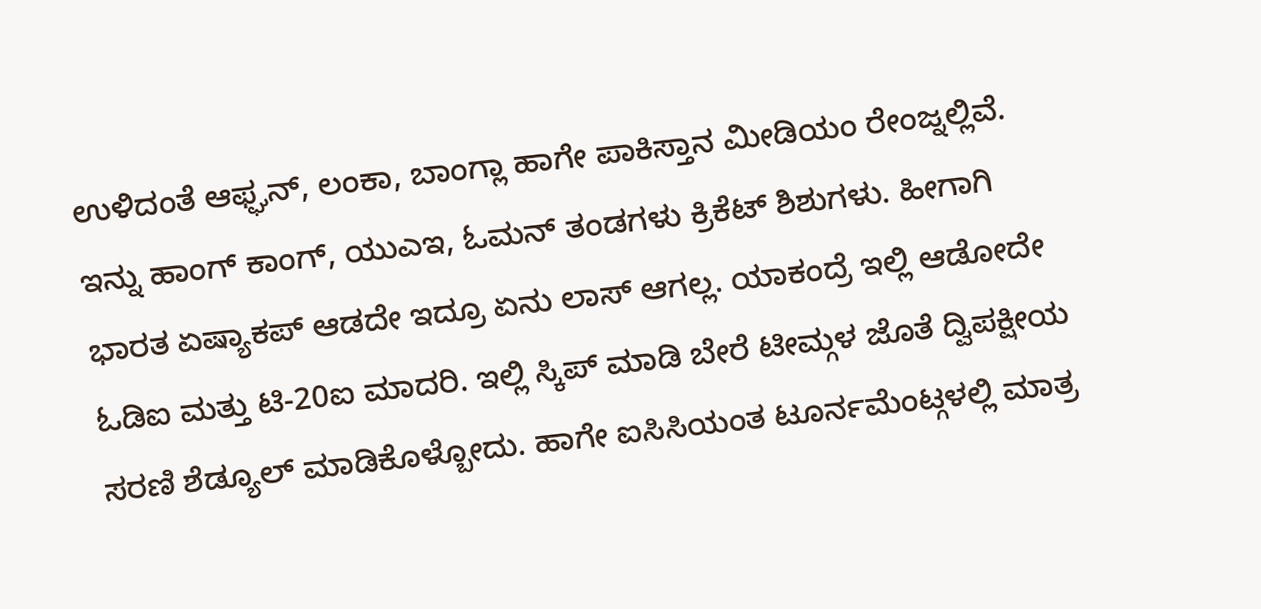ಉಳಿದಂತೆ ಆಫ್ಘನ್, ಲಂಕಾ, ಬಾಂಗ್ಲಾ ಹಾಗೇ ಪಾಕಿಸ್ತಾನ ಮೀಡಿಯಂ ರೇಂಜ್ನಲ್ಲಿವೆ. ಇನ್ನು ಹಾಂಗ್ ಕಾಂಗ್, ಯುಎಇ, ಓಮನ್ ತಂಡಗಳು ಕ್ರಿಕೆಟ್ ಶಿಶುಗಳು. ಹೀಗಾಗಿ ಭಾರತ ಏಷ್ಯಾಕಪ್ ಆಡದೇ ಇದ್ರೂ ಏನು ಲಾಸ್ ಆಗಲ್ಲ. ಯಾಕಂದ್ರೆ ಇಲ್ಲಿ ಆಡೋದೇ ಓಡಿಐ ಮತ್ತು ಟಿ-20ಐ ಮಾದರಿ. ಇಲ್ಲಿ ಸ್ಕಿಪ್ ಮಾಡಿ ಬೇರೆ ಟೀಮ್ಗಳ ಜೊತೆ ದ್ವಿಪಕ್ಷೀಯ ಸರಣಿ ಶೆಡ್ಯೂಲ್ ಮಾಡಿಕೊಳ್ಬೋದು. ಹಾಗೇ ಐಸಿಸಿಯಂತ ಟೂರ್ನಮೆಂಟ್ಗಳಲ್ಲಿ ಮಾತ್ರ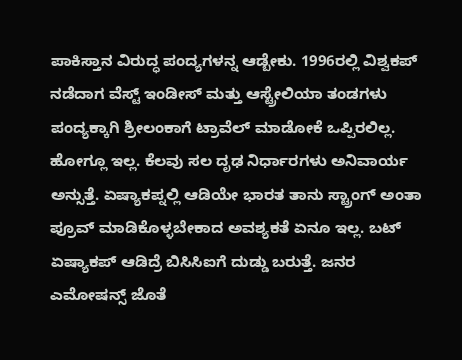ಪಾಕಿಸ್ತಾನ ವಿರುದ್ಧ ಪಂದ್ಯಗಳನ್ನ ಆಡ್ಬೇಕು. 1996ರಲ್ಲಿ ವಿಶ್ವಕಪ್ ನಡೆದಾಗ ವೆಸ್ಟ್ ಇಂಡೀಸ್ ಮತ್ತು ಆಸ್ಟ್ರೇಲಿಯಾ ತಂಡಗಳು ಪಂದ್ಯಕ್ಕಾಗಿ ಶ್ರೀಲಂಕಾಗೆ ಟ್ರಾವೆಲ್ ಮಾಡೋಕೆ ಒಪ್ಪಿರಲಿಲ್ಲ. ಹೋಗ್ಲೂ ಇಲ್ಲ. ಕೆಲವು ಸಲ ದೃಢ ನಿರ್ಧಾರಗಳು ಅನಿವಾರ್ಯ ಅನ್ಸುತ್ತೆ. ಏಷ್ಯಾಕಪ್ನಲ್ಲಿ ಆಡಿಯೇ ಭಾರತ ತಾನು ಸ್ಟ್ರಾಂಗ್ ಅಂತಾ ಪ್ರೂವ್ ಮಾಡಿಕೊಳ್ಳಬೇಕಾದ ಅವಶ್ಯಕತೆ ಏನೂ ಇಲ್ಲ. ಬಟ್ ಏಷ್ಯಾಕಪ್ ಆಡಿದ್ರೆ ಬಿಸಿಸಿಐಗೆ ದುಡ್ಡು ಬರುತ್ತೆ. ಜನರ ಎಮೋಷನ್ಸ್ ಜೊತೆ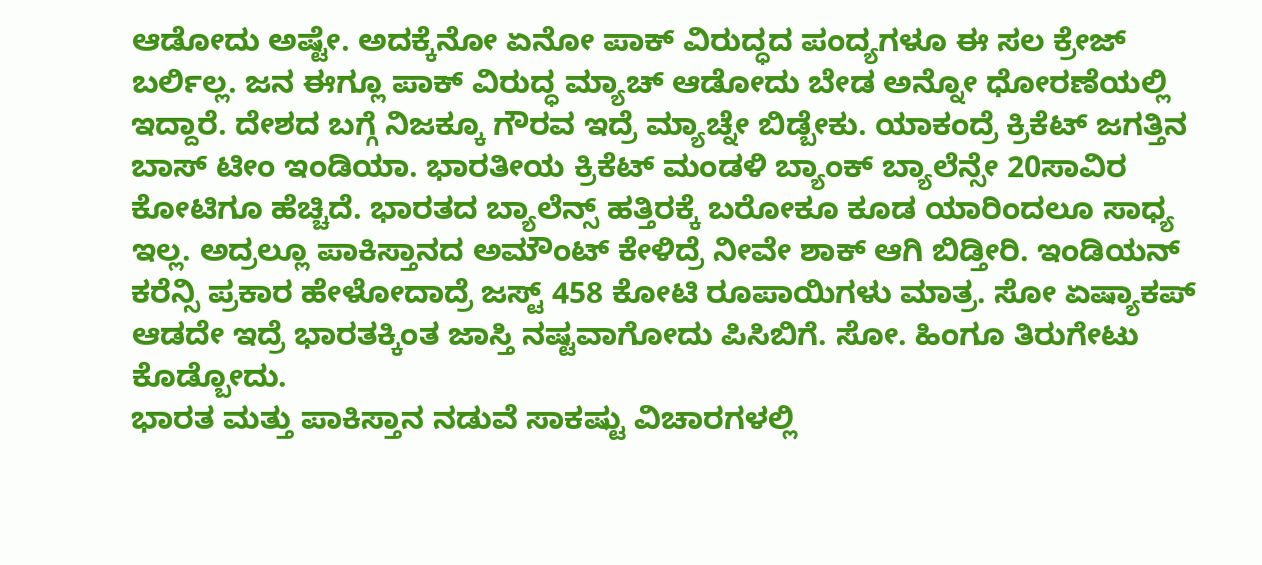ಆಡೋದು ಅಷ್ಟೇ. ಅದಕ್ಕೆನೋ ಏನೋ ಪಾಕ್ ವಿರುದ್ಧದ ಪಂದ್ಯಗಳೂ ಈ ಸಲ ಕ್ರೇಜ್ ಬರ್ಲಿಲ್ಲ. ಜನ ಈಗ್ಲೂ ಪಾಕ್ ವಿರುದ್ಧ ಮ್ಯಾಚ್ ಆಡೋದು ಬೇಡ ಅನ್ನೋ ಧೋರಣೆಯಲ್ಲಿ ಇದ್ದಾರೆ. ದೇಶದ ಬಗ್ಗೆ ನಿಜಕ್ಕೂ ಗೌರವ ಇದ್ರೆ ಮ್ಯಾಚ್ನೇ ಬಿಡ್ಬೇಕು. ಯಾಕಂದ್ರೆ ಕ್ರಿಕೆಟ್ ಜಗತ್ತಿನ ಬಾಸ್ ಟೀಂ ಇಂಡಿಯಾ. ಭಾರತೀಯ ಕ್ರಿಕೆಟ್ ಮಂಡಳಿ ಬ್ಯಾಂಕ್ ಬ್ಯಾಲೆನ್ಸೇ 20ಸಾವಿರ ಕೋಟಿಗೂ ಹೆಚ್ಚಿದೆ. ಭಾರತದ ಬ್ಯಾಲೆನ್ಸ್ ಹತ್ತಿರಕ್ಕೆ ಬರೋಕೂ ಕೂಡ ಯಾರಿಂದಲೂ ಸಾಧ್ಯ ಇಲ್ಲ. ಅದ್ರಲ್ಲೂ ಪಾಕಿಸ್ತಾನದ ಅಮೌಂಟ್ ಕೇಳಿದ್ರೆ ನೀವೇ ಶಾಕ್ ಆಗಿ ಬಿಡ್ತೀರಿ. ಇಂಡಿಯನ್ ಕರೆನ್ಸಿ ಪ್ರಕಾರ ಹೇಳೋದಾದ್ರೆ ಜಸ್ಟ್ 458 ಕೋಟಿ ರೂಪಾಯಿಗಳು ಮಾತ್ರ. ಸೋ ಏಷ್ಯಾಕಪ್ ಆಡದೇ ಇದ್ರೆ ಭಾರತಕ್ಕಿಂತ ಜಾಸ್ತಿ ನಷ್ಟವಾಗೋದು ಪಿಸಿಬಿಗೆ. ಸೋ. ಹಿಂಗೂ ತಿರುಗೇಟು ಕೊಡ್ಬೋದು.
ಭಾರತ ಮತ್ತು ಪಾಕಿಸ್ತಾನ ನಡುವೆ ಸಾಕಷ್ಟು ವಿಚಾರಗಳಲ್ಲಿ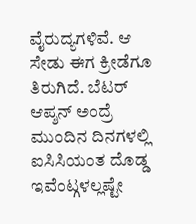ವೈರುದ್ಯಗಳಿವೆ. ಆ ಸೇಡು ಈಗ ಕ್ರೀಡೆಗೂ ತಿರುಗಿದೆ. ಬೆಟರ್ ಆಪ್ಶನ್ ಅಂದ್ರೆ ಮುಂದಿನ ದಿನಗಳಲ್ಲಿ ಐಸಿಸಿಯಂತ ದೊಡ್ಡ ಇವೆಂಟ್ಗಳಲ್ಲಷ್ಟೇ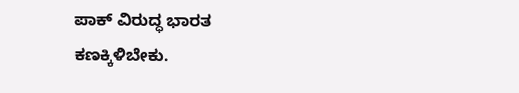ಪಾಕ್ ವಿರುದ್ಧ ಭಾರತ ಕಣಕ್ಕಿಳಿಬೇಕು.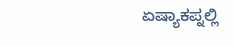ಏಷ್ಯಾಕಪ್ನಲ್ಲಿ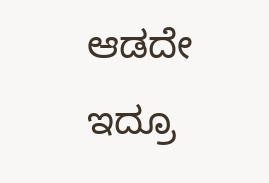ಆಡದೇ ಇದ್ರೂ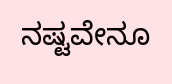ನಷ್ಟವೇನೂ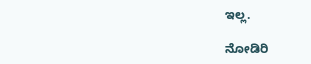ಇಲ್ಲ.

ನೋಡಿರಿ